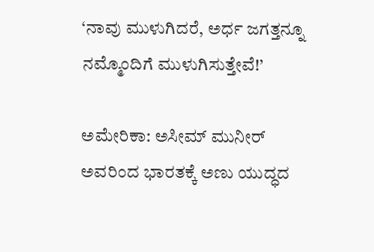‘ನಾವು ಮುಳುಗಿದರೆ, ಅರ್ಧ ಜಗತ್ತನ್ನೂ ನಮ್ಮೊಂದಿಗೆ ಮುಳುಗಿಸುತ್ತೇವೆ!’

ಅಮೇರಿಕಾ: ಅಸೀಮ್ ಮುನೀರ್ ಅವರಿಂದ ಭಾರತಕ್ಕೆ ಅಣು ಯುದ್ಧದ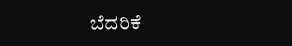ಬೆದರಿಕೆ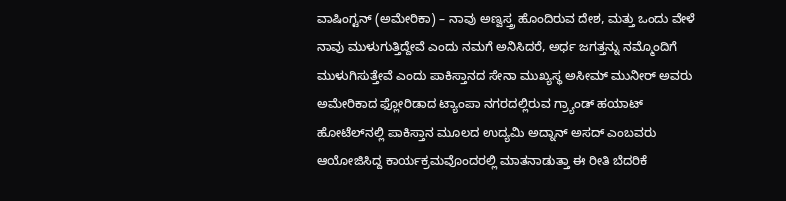ವಾಷಿಂಗ್ಟನ್ (ಅಮೇರಿಕಾ) – ನಾವು ಅಣ್ವಸ್ತ್ರ ಹೊಂದಿರುವ ದೇಶ, ಮತ್ತು ಒಂದು ವೇಳೆ ನಾವು ಮುಳುಗುತ್ತಿದ್ದೇವೆ ಎಂದು ನಮಗೆ ಅನಿಸಿದರೆ, ಅರ್ಧ ಜಗತ್ತನ್ನು ನಮ್ಮೊಂದಿಗೆ ಮುಳುಗಿಸುತ್ತೇವೆ ಎಂದು ಪಾಕಿಸ್ತಾನದ ಸೇನಾ ಮುಖ್ಯಸ್ಥ ಅಸೀಮ್ ಮುನೀರ್ ಅವರು ಅಮೇರಿಕಾದ ಫ್ಲೋರಿಡಾದ ಟ್ಯಾಂಪಾ ನಗರದಲ್ಲಿರುವ ಗ್ರ್ಯಾಂಡ್ ಹಯಾಟ್ ಹೋಟೆಲ್‌ನಲ್ಲಿ ಪಾಕಿಸ್ತಾನ ಮೂಲದ ಉದ್ಯಮಿ ಅದ್ನಾನ್ ಅಸದ್ ಎಂಬವರು ಆಯೋಜಿಸಿದ್ದ ಕಾರ್ಯಕ್ರಮವೊಂದರಲ್ಲಿ ಮಾತನಾಡುತ್ತಾ ಈ ರೀತಿ ಬೆದರಿಕೆ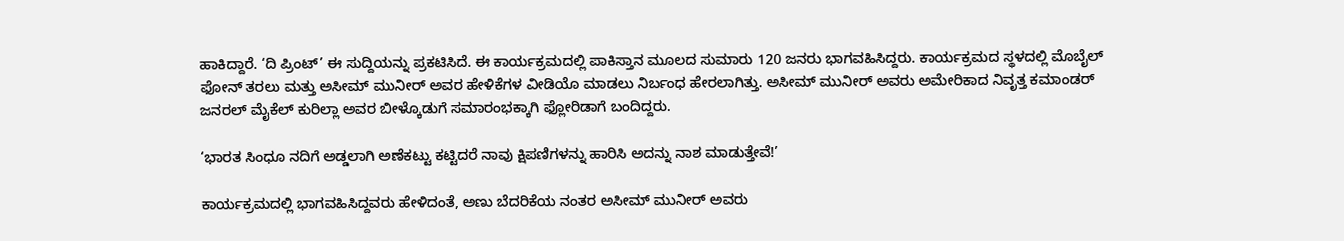ಹಾಕಿದ್ದಾರೆ. ‘ದಿ ಪ್ರಿಂಟ್’ ಈ ಸುದ್ದಿಯನ್ನು ಪ್ರಕಟಿಸಿದೆ. ಈ ಕಾರ್ಯಕ್ರಮದಲ್ಲಿ ಪಾಕಿಸ್ತಾನ ಮೂಲದ ಸುಮಾರು 120 ಜನರು ಭಾಗವಹಿಸಿದ್ದರು. ಕಾರ್ಯಕ್ರಮದ ಸ್ಥಳದಲ್ಲಿ ಮೊಬೈಲ್ ಫೋನ್ ತರಲು ಮತ್ತು ಅಸೀಮ್ ಮುನೀರ್ ಅವರ ಹೇಳಿಕೆಗಳ ವೀಡಿಯೊ ಮಾಡಲು ನಿರ್ಬಂಧ ಹೇರಲಾಗಿತ್ತು. ಅಸೀಮ್ ಮುನೀರ್ ಅವರು ಅಮೇರಿಕಾದ ನಿವೃತ್ತ ಕಮಾಂಡರ್ ಜನರಲ್ ಮೈಕೆಲ್ ಕುರಿಲ್ಲಾ ಅವರ ಬೀಳ್ಕೊಡುಗೆ ಸಮಾರಂಭಕ್ಕಾಗಿ ಫ್ಲೋರಿಡಾಗೆ ಬಂದಿದ್ದರು.

‘ಭಾರತ ಸಿಂಧೂ ನದಿಗೆ ಅಡ್ಡಲಾಗಿ ಅಣೆಕಟ್ಟು ಕಟ್ಟಿದರೆ ನಾವು ಕ್ಷಿಪಣಿಗಳನ್ನು ಹಾರಿಸಿ ಅದನ್ನು ನಾಶ ಮಾಡುತ್ತೇವೆ!’

ಕಾರ್ಯಕ್ರಮದಲ್ಲಿ ಭಾಗವಹಿಸಿದ್ದವರು ಹೇಳಿದಂತೆ, ಅಣು ಬೆದರಿಕೆಯ ನಂತರ ಅಸೀಮ್ ಮುನೀರ್ ಅವರು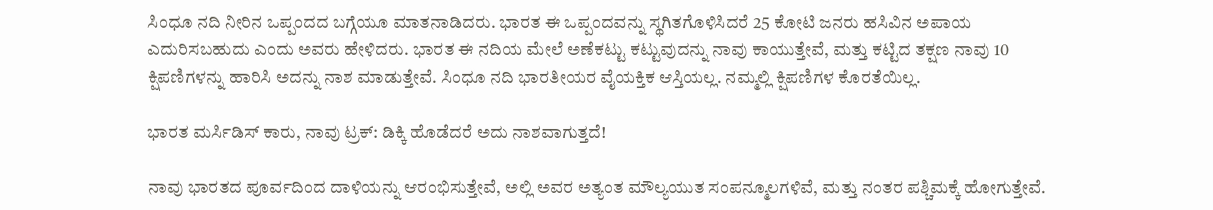ಸಿಂಧೂ ನದಿ ನೀರಿನ ಒಪ್ಪಂದದ ಬಗ್ಗೆಯೂ ಮಾತನಾಡಿದರು. ಭಾರತ ಈ ಒಪ್ಪಂದವನ್ನು ಸ್ಥಗಿತಗೊಳಿಸಿದರೆ 25 ಕೋಟಿ ಜನರು ಹಸಿವಿನ ಅಪಾಯ ಎದುರಿಸಬಹುದು ಎಂದು ಅವರು ಹೇಳಿದರು. ಭಾರತ ಈ ನದಿಯ ಮೇಲೆ ಅಣೆಕಟ್ಟು ಕಟ್ಟುವುದನ್ನು ನಾವು ಕಾಯುತ್ತೇವೆ, ಮತ್ತು ಕಟ್ಟಿದ ತಕ್ಷಣ ನಾವು 10 ಕ್ಷಿಪಣಿಗಳನ್ನು ಹಾರಿಸಿ ಅದನ್ನು ನಾಶ ಮಾಡುತ್ತೇವೆ. ಸಿಂಧೂ ನದಿ ಭಾರತೀಯರ ವೈಯಕ್ತಿಕ ಆಸ್ತಿಯಲ್ಲ. ನಮ್ಮಲ್ಲಿ ಕ್ಷಿಪಣಿಗಳ ಕೊರತೆಯಿಲ್ಲ.

ಭಾರತ ಮರ್ಸಿಡಿಸ್ ಕಾರು, ನಾವು ಟ್ರಕ್: ಡಿಕ್ಕಿ ಹೊಡೆದರೆ ಅದು ನಾಶವಾಗುತ್ತದೆ!

ನಾವು ಭಾರತದ ಪೂರ್ವದಿಂದ ದಾಳಿಯನ್ನು ಆರಂಭಿಸುತ್ತೇವೆ, ಅಲ್ಲಿ ಅವರ ಅತ್ಯಂತ ಮೌಲ್ಯಯುತ ಸಂಪನ್ಮೂಲಗಳಿವೆ, ಮತ್ತು ನಂತರ ಪಶ್ಚಿಮಕ್ಕೆ ಹೋಗುತ್ತೇವೆ.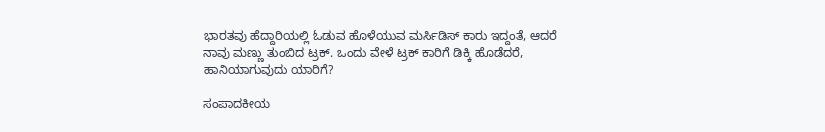ಭಾರತವು ಹೆದ್ದಾರಿಯಲ್ಲಿ ಓಡುವ ಹೊಳೆಯುವ ಮರ್ಸಿಡಿಸ್ ಕಾರು ಇದ್ದಂತೆ, ಆದರೆ ನಾವು ಮಣ್ಣು ತುಂಬಿದ ಟ್ರಕ್. ಒಂದು ವೇಳೆ ಟ್ರಕ್ ಕಾರಿಗೆ ಡಿಕ್ಕಿ ಹೊಡೆದರೆ, ಹಾನಿಯಾಗುವುದು ಯಾರಿಗೆ?

ಸಂಪಾದಕೀಯ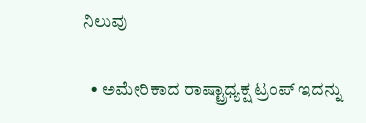ನಿಲುವು

  • ಅಮೇರಿಕಾದ ರಾಷ್ಟ್ರಾಧ್ಯಕ್ಷ ಟ್ರಂಪ್ ಇದನ್ನು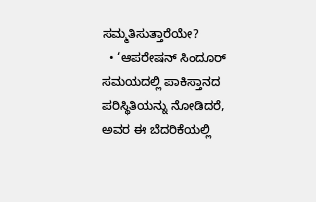ಸಮ್ಮತಿಸುತ್ತಾರೆಯೇ?
  • ‘ಆಪರೇಷನ್ ಸಿಂದೂರ್ ಸಮಯದಲ್ಲಿ ಪಾಕಿಸ್ತಾನದ ಪರಿಸ್ಥಿತಿಯನ್ನು ನೋಡಿದರೆ, ಅವರ ಈ ಬೆದರಿಕೆಯಲ್ಲಿ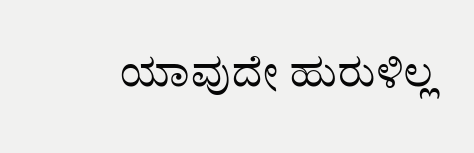ಯಾವುದೇ ಹುರುಳಿಲ್ಲ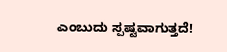ಎಂಬುದು ಸ್ಪಷ್ಟವಾಗುತ್ತದೆ!